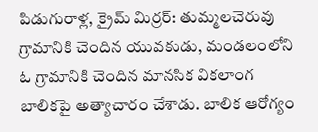పిడుగురాళ్ల, క్రైమ్ మిర్రర్: తుమ్మలచెరువు గ్రామానికి చెందిన యువకుడు, మండలంలోని ఓ గ్రామానికి చెందిన మానసిక వికలాంగ బాలికపై అత్యాచారం చేశాడు. బాలిక ఆరోగ్యం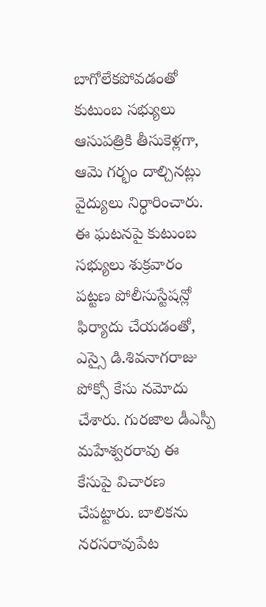బాగోలేకపోవడంతో కుటుంబ సభ్యులు ఆసుపత్రికి తీసుకెళ్లగా, ఆమె గర్భం దాల్చినట్లు వైద్యులు నిర్ధారించారు.
ఈ ఘటనపై కుటుంబ సభ్యులు శుక్రవారం పట్టణ పోలీసుస్టేషన్లో ఫిర్యాదు చేయడంతో, ఎస్సై డి.శివనాగరాజు పోక్సో కేసు నమోదు చేశారు. గురజాల డీఎస్పీ మహేశ్వరరావు ఈ కేసుపై విచారణ చేపట్టారు. బాలికను నరసరావుపేట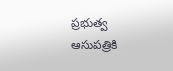ప్రభుత్వ ఆసుపత్రికి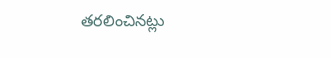తరలించినట్లు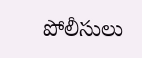పోలీసులు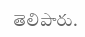తెలిపారు.